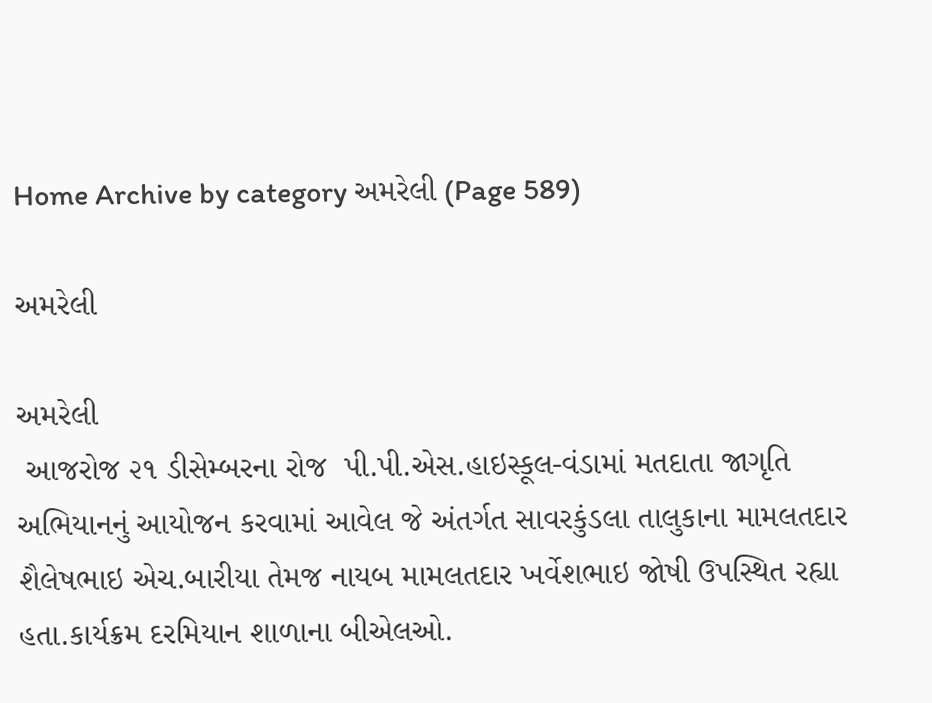Home Archive by category અમરેલી (Page 589)

અમરેલી

અમરેલી
 આજરોજ ૨૧ ડીસેમ્બરના રોજ  પી.પી.એસ.હાઇસ્કૂલ-વંડામાં મતદાતા જાગૃતિ અભિયાનનું આયોજન કરવામાં આવેલ જે અંતર્ગત સાવરકુંડલા તાલુકાના મામલતદાર  શૈલેષભાઇ એચ.બારીયા તેમજ નાયબ મામલતદાર ખર્વેશભાઇ જોષી ઉપસ્થિત રહ્યા હતા.કાર્યક્રમ દરમિયાન શાળાના બીએલઓ.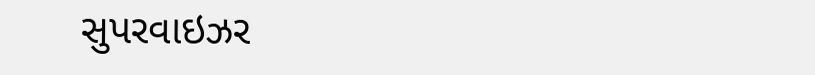સુપરવાઇઝર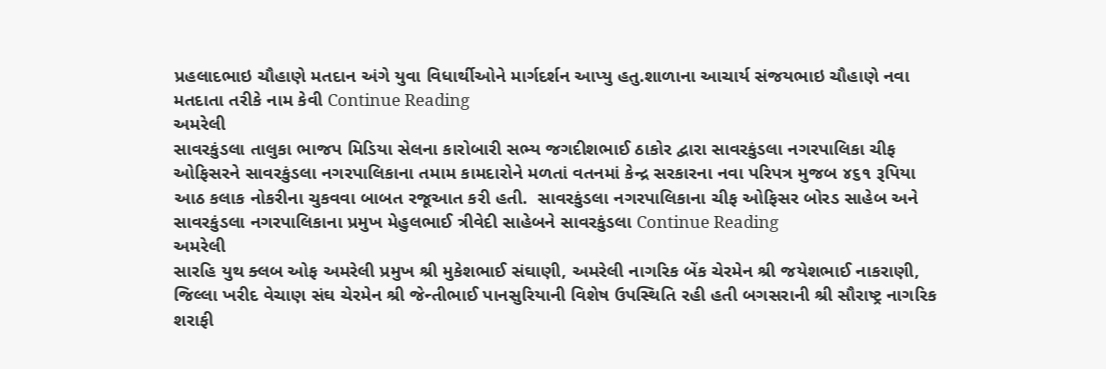પ્રહલાદભાઇ ચૌહાણે મતદાન અંગે યુવા વિધાર્થીઓને માર્ગદર્શન આપ્યુ હતુ.શાળાના આચાર્ય સંજયભાઇ ચૌહાણે નવા મતદાતા તરીકે નામ કેવી Continue Reading
અમરેલી
સાવરકુંડલા તાલુકા ભાજપ મિડિયા સેલના કારોબારી સભ્ય જગદીશભાઈ ઠાકોર દ્વારા સાવરકુંડલા નગરપાલિકા ચીફ ઓફિસરને સાવરકુંડલા નગરપાલિકાના તમામ કામદારોને મળતાં વતનમાં કેન્દ્ર સરકારના નવા પરિપત્ર મુજબ ૪૬૧ રૂપિયા આઠ કલાક નોકરીના ચુકવવા બાબત રજૂઆત કરી હતી.  સાવરકુંડલા નગરપાલિકાના ચીફ ઓફિસર બોરડ સાહેબ અને સાવરકુંડલા નગરપાલિકાના પ્રમુખ મેહુલભાઈ ત્રીવેદી સાહેબને સાવરકુંડલા Continue Reading
અમરેલી
સારહિ યુથ ક્લબ ઓફ અમરેલી પ્રમુખ શ્રી મુકેશભાઈ સંઘાણી, અમરેલી નાગરિક બેંક ચેરમેન શ્રી જયેશભાઈ નાકરાણી, જિલ્લા ખરીદ વેચાણ સંઘ ચેરમેન શ્રી જેન્તીભાઈ પાનસુરિયાની વિશેષ ઉપસ્થિતિ રહી હતી બગસરાની શ્રી સૌરાષ્ટ્ર નાગરિક શરાફી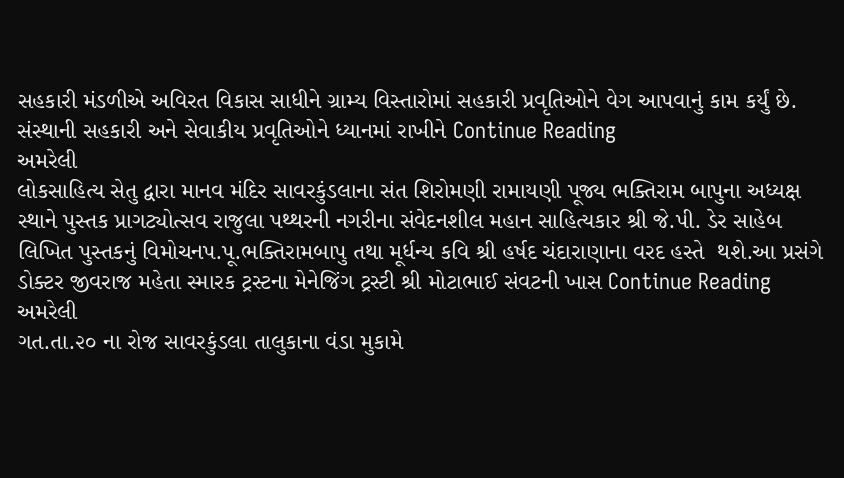સહકારી મંડળીએ અવિરત વિકાસ સાધીને ગ્રામ્ય વિસ્તારોમાં સહકારી પ્રવૃતિઓને વેગ આપવાનું કામ કર્યું છે. સંસ્થાની સહકારી અને સેવાકીય પ્રવૃતિઓને ધ્યાનમાં રાખીને Continue Reading
અમરેલી
લોકસાહિત્ય સેતુ દ્વારા માનવ મંદિર સાવરકુંડલાના સંત શિરોમણી રામાયણી પૂજ્ય ભક્તિરામ બાપુના અધ્યક્ષ સ્થાને પુસ્તક પ્રાગટ્યોત્સવ રાજુલા પથ્થરની નગરીના સંવેદનશીલ મહાન સાહિત્યકાર શ્રી જે.પી. ડેર સાહેબ લિખિત પુસ્તકનું વિમોચનપ.પૂ.ભક્તિરામબાપુ તથા મૂર્ધન્ય કવિ શ્રી હર્ષદ ચંદારાણાના વરદ હસ્તે  થશે.આ પ્રસંગે ડોક્ટર જીવરાજ મહેતા સ્મારક ટ્રસ્ટના મેનેજિંગ ટ્રસ્ટી શ્રી મોટાભાઈ સંવટની ખાસ Continue Reading
અમરેલી
ગત.તા.૨૦ ના રોજ સાવરકુંડલા તાલુકાના વંડા મુકામે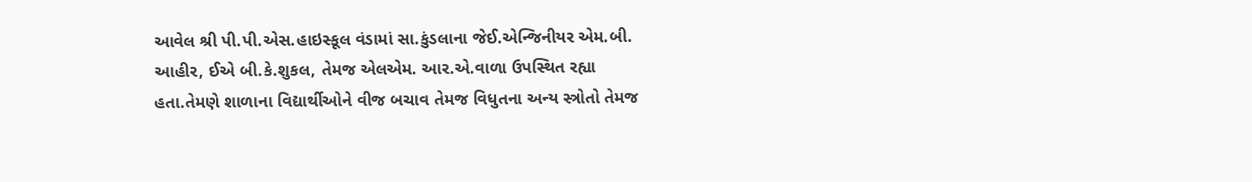આવેલ શ્રી પી.પી.એસ.હાઇસ્કૂલ વંડામાં સા.કુંડલાના જેઈ.એન્જિનીયર એમ.બી. આહીર, ઈએ બી.કે.શુકલ, તેમજ એલએમ. આર.એ.વાળા ઉપસ્થિત રહ્યા હતા.તેમણે શાળાના વિદ્યાર્થીઓને વીજ બચાવ તેમજ વિધુતના અન્ય સ્ત્રોતો તેમજ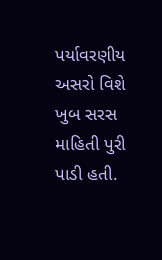પર્યાવરણીય અસરો વિશે ખુબ સરસ માહિતી પુરી પાડી હતી.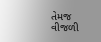તેમજ વીજળી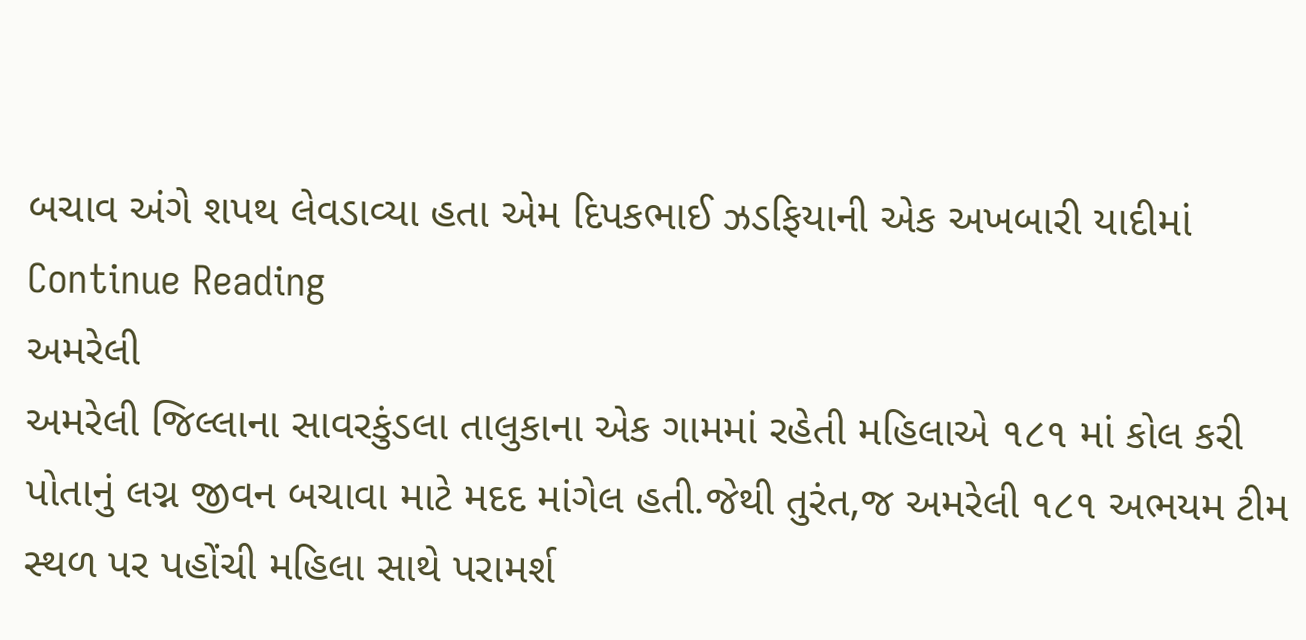બચાવ અંગે શપથ લેવડાવ્યા હતા એમ દિપકભાઈ ઝડફિયાની એક અખબારી યાદીમાં Continue Reading
અમરેલી
અમરેલી જિલ્લાના સાવરકુંડલા તાલુકાના એક ગામમાં રહેતી મહિલાએ ૧૮૧ માં કોલ કરી પોતાનું લગ્ન જીવન બચાવા માટે મદદ માંગેલ હતી.જેથી તુરંત,જ અમરેલી ૧૮૧ અભયમ ટીમ સ્થળ પર પહોંચી મહિલા સાથે પરામર્શ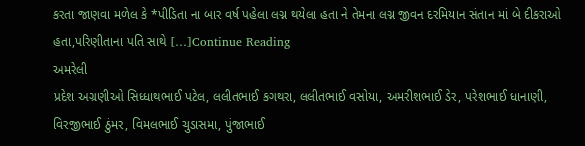કરતા જાણવા મળેલ કે *પીડિતા ના બાર વર્ષ પહેલા લગ્ન થયેલા હતા ને તેમના લગ્ન જીવન દરમિયાન સંતાન માં બે દીકરાઓ હતા,પરિણીતાના પતિ સાથે […]Continue Reading
અમરેલી
પ્રદેશ અગ્રણીઓ સિધ્ધાથભાઈ પટેલ, લલીતભાઈ કગથરા, લલીતભાઈ વસોયા, અમરીશભાઈ ડેર, પરેશભાઈ ધાનાણી, વિરજીભાઈ ઠુંમર, વિમલભાઈ ચુડાસમા, પુંજાભાઈ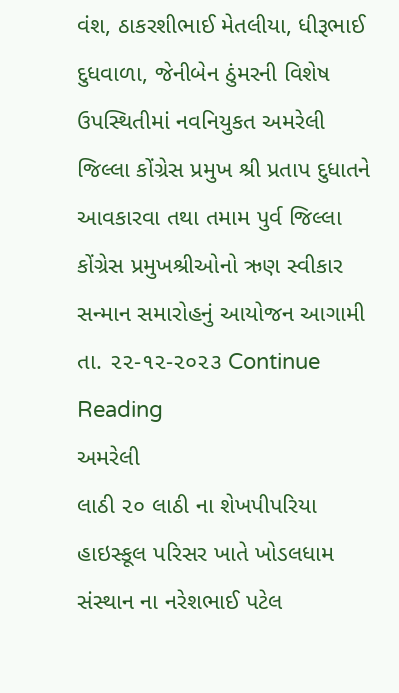વંશ, ઠાકરશીભાઈ મેતલીયા, ધીરૂભાઈ દુધવાળા, જેનીબેન ઠુંમરની વિશેષ ઉપસ્થિતીમાં નવનિયુકત અમરેલી જિલ્લા કોંગ્રેસ પ્રમુખ શ્રી પ્રતાપ દુધાતને આવકારવા તથા તમામ પુર્વ જિલ્લા કોંગ્રેસ પ્રમુખશ્રીઓનો ઋણ સ્વીકાર સન્માન સમારોહનું આયોજન આગામી તા. ૨૨-૧૨-૨૦૨૩ Continue Reading
અમરેલી
લાઠી ૨૦ લાઠી ના શેખપીપરિયા હાઇસ્કૂલ પરિસર ખાતે ખોડલધામ સંસ્થાન ના નરેશભાઈ પટેલ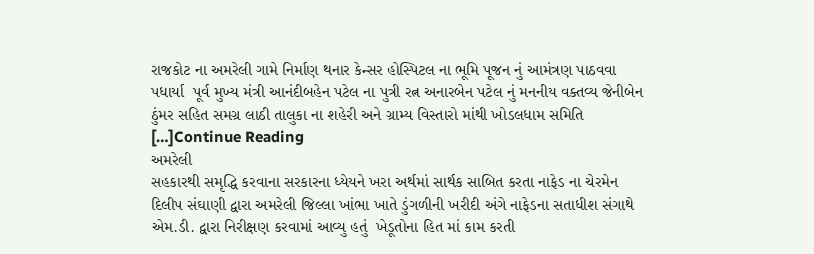રાજકોટ ના અમરેલી ગામે નિર્માણ થનાર કેન્સર હોસ્પિટલ ના ભૂમિ પૂજન નું આમંત્રણ પાઠવવા પધાર્યા  પૂર્વ મુખ્ય મંત્રી આનંદીબહેન પટેલ ના પુત્રી રત્ન અનારબેન પટેલ નું મનનીય વક્તવ્ય જેનીબેન ઠુંમર સહિત સમગ્ર લાઠી તાલુકા ના શહેરી અને ગ્રામ્ય વિસ્તારો માંથી ખોડલધામ સમિતિ […]Continue Reading
અમરેલી
સહકારથી સમૃદ્ધિ કરવાના સરકારના ધ્યેયને ખરા અર્થમાં સાર્થક સાબિત કરતા નાફેડ ના ચેરમેન દિલીપ સંઘાણી દ્વારા અમરેલી જિલ્લા ખાંભા ખાતે ડુંગળીની ખરીદી અંગે નાફેડના સતાધીશ સંગાથે એમ.ડી. દ્વારા નિરીક્ષણ કરવામાં આવ્યુ હતું  ખેડૂતોના હિત માં કામ કરતી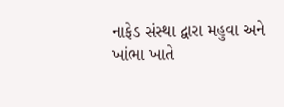નાફેડ સંસ્થા દ્વારા મહુવા અને ખાંભા ખાતે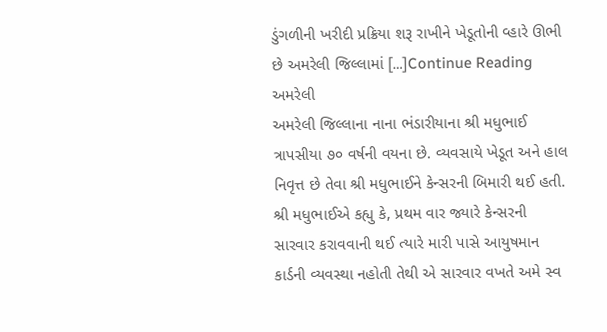ડુંગળીની ખરીદી પ્રક્રિયા શરૂ રાખીને ખેડૂતોની વ્હારે ઊભી છે અમરેલી જિલ્લામાં […]Continue Reading
અમરેલી
અમરેલી જિલ્લાના નાના ભંડારીયાના શ્રી મધુભાઈ ત્રાપસીયા ૭૦ વર્ષની વયના છે. વ્યવસાયે ખેડૂત અને હાલ નિવૃત્ત છે તેવા શ્રી મધુભાઈને કેન્સરની બિમારી થઈ હતી. શ્રી મધુભાઈએ કહ્યુ કે, પ્રથમ વાર જ્યારે કેન્સરની સારવાર કરાવવાની થઈ ત્યારે મારી પાસે આયુષમાન કાર્ડની વ્યવસ્થા નહોતી તેથી એ સારવાર વખતે અમે સ્વ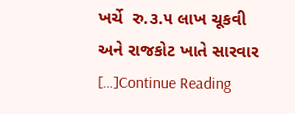ખર્ચે  રુ.૩.૫ લાખ ચૂકવી અને રાજકોટ ખાતે સારવાર […]Continue Reading